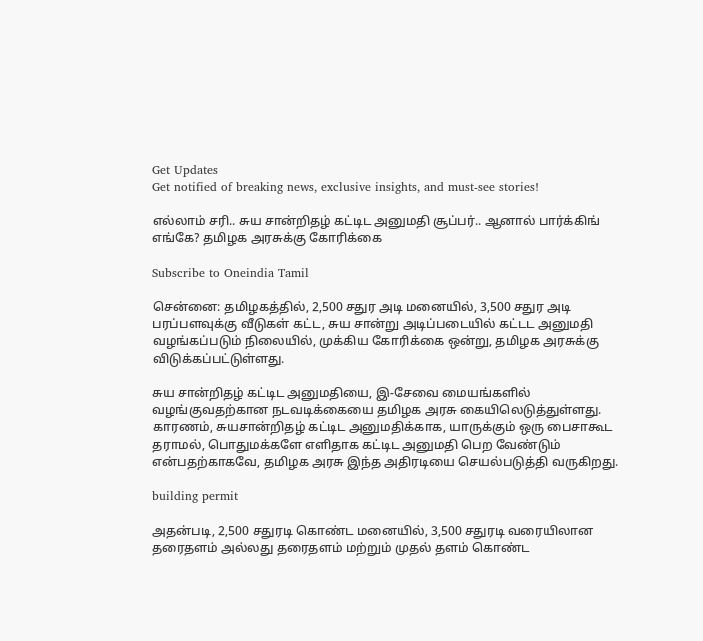Get Updates
Get notified of breaking news, exclusive insights, and must-see stories!

எல்லாம் சரி.. சுய சான்றிதழ் கட்டிட அனுமதி சூப்பர்.. ஆனால் பார்க்கிங் எங்கே? தமிழக அரசுக்கு கோரிக்கை

Subscribe to Oneindia Tamil

சென்னை: தமிழகத்தில், 2,500 சதுர அடி மனையில், 3,500 சதுர அடி பரப்பளவுக்கு வீடுகள் கட்ட, சுய சான்று அடிப்படையில் கட்டட அனுமதி வழங்கப்படும் நிலையில், முக்கிய கோரிக்கை ஒன்று, தமிழக அரசுக்கு விடுக்கப்பட்டுள்ளது.

சுய சான்றிதழ் கட்டிட அனுமதியை, இ-சேவை மையங்களில் வழங்குவதற்கான நடவடிக்கையை தமிழக அரசு கையிலெடுத்துள்ளது. காரணம், சுயசான்றிதழ் கட்டிட அனுமதிக்காக, யாருக்கும் ஒரு பைசாகூட தராமல், பொதுமக்களே எளிதாக கட்டிட அனுமதி பெற வேண்டும் என்பதற்காகவே, தமிழக அரசு இந்த அதிரடியை செயல்படுத்தி வருகிறது.

building permit

அதன்படி, 2,500 சதுரடி கொண்ட மனையில், 3,500 சதுரடி வரையிலான தரைதளம் அல்லது தரைதளம் மற்றும் முதல் தளம் கொண்ட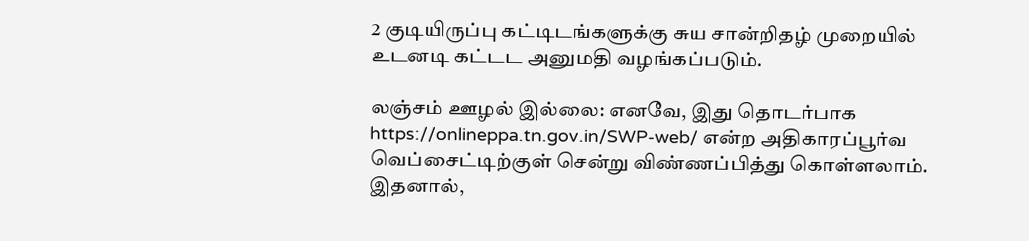2 குடியிருப்பு கட்டிடங்களுக்கு சுய சான்றிதழ் முறையில் உடனடி கட்டட அனுமதி வழங்கப்படும்.

லஞ்சம் ஊழல் இல்லை: எனவே, இது தொடர்பாக https://onlineppa.tn.gov.in/SWP-web/ என்ற அதிகாரப்பூர்வ வெப்சைட்டிற்குள் சென்று விண்ணப்பித்து கொள்ளலாம். இதனால்,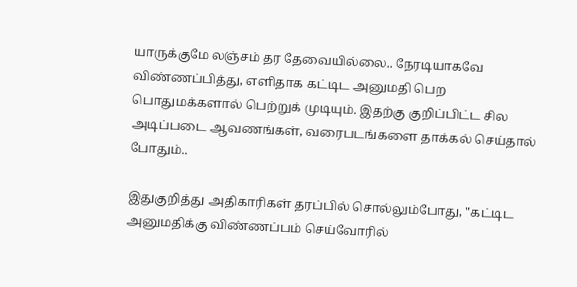யாருக்குமே லஞ்சம் தர தேவையில்லை.. நேரடியாகவே விண்ணப்பித்து, எளிதாக கட்டிட அனுமதி பெற பொதுமக்களால் பெற்றுக் முடியும். இதற்கு குறிப்பிட்ட சில அடிப்படை ஆவணங்கள், வரைபடங்களை தாக்கல் செய்தால் போதும்..

இதுகுறித்து அதிகாரிகள் தரப்பில் சொல்லும்போது, "கட்டிட அனுமதிக்கு விண்ணப்பம் செய்வோரில்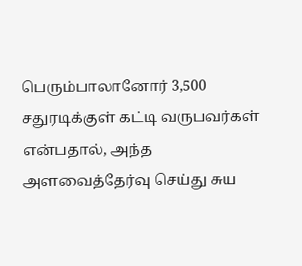பெரும்பாலானோர் 3,500 சதுரடிக்குள் கட்டி வருபவர்கள் என்பதால், அந்த அளவைத்தேர்வு செய்து சுய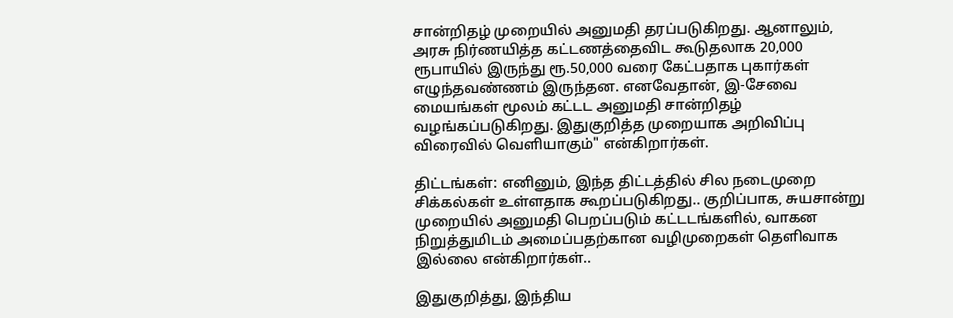சான்றிதழ் முறையில் அனுமதி தரப்படுகிறது. ஆனாலும், அரசு நிர்ணயித்த கட்டணத்தைவிட கூடுதலாக 20,000 ரூபாயில் இருந்து ரூ.50,000 வரை கேட்பதாக புகார்கள் எழுந்தவண்ணம் இருந்தன. எனவேதான், இ-சேவை மையங்கள் மூலம் கட்டட அனுமதி சான்றிதழ் வழங்கப்படுகிறது. இதுகுறித்த முறையாக அறிவிப்பு விரைவில் வெளியாகும்" என்கிறார்கள்.

திட்டங்கள்: எனினும், இந்த திட்டத்தில் சில நடைமுறை சிக்கல்கள் உள்ளதாக கூறப்படுகிறது.. குறிப்பாக, சுயசான்று முறையில் அனுமதி பெறப்படும் கட்டடங்களில், வாகன நிறுத்துமிடம் அமைப்பதற்கான வழிமுறைகள் தெளிவாக இல்லை என்கிறார்கள்..

இதுகுறித்து, இந்திய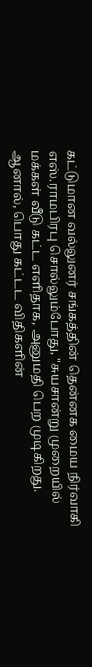கட்டுமான வல்லுனர் சங்கத்தின் தென்னக மைய நிர்வாகி எஸ்.ராமபிரபு சொல்லும்போது, "சுயசான்று முறையில் மக்கள் வீடு கட்ட எளிதாக, அனுமதி பெற முடிகிறது. ஆனால், பொது கட்டட விதிகளின்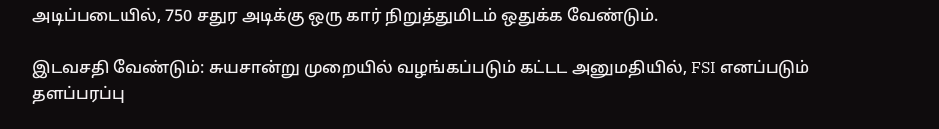அடிப்படையில், 750 சதுர அடிக்கு ஒரு கார் நிறுத்துமிடம் ஒதுக்க வேண்டும்.

இடவசதி வேண்டும்: சுயசான்று முறையில் வழங்கப்படும் கட்டட அனுமதியில், FSI எனப்படும் தளப்பரப்பு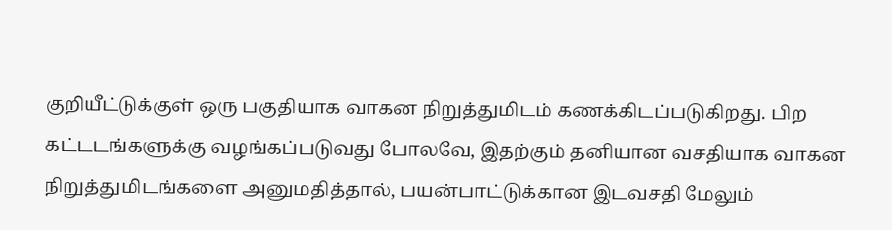குறியீட்டுக்குள் ஒரு பகுதியாக வாகன நிறுத்துமிடம் கணக்கிடப்படுகிறது. பிற கட்டடங்களுக்கு வழங்கப்படுவது போலவே, இதற்கும் தனியான வசதியாக வாகன நிறுத்துமிடங்களை அனுமதித்தால், பயன்பாட்டுக்கான இடவசதி மேலும்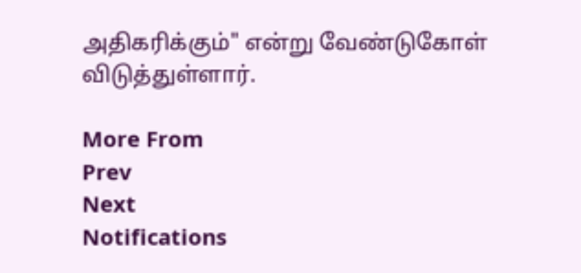அதிகரிக்கும்" என்று வேண்டுகோள் விடுத்துள்ளார்.

More From
Prev
Next
Notifications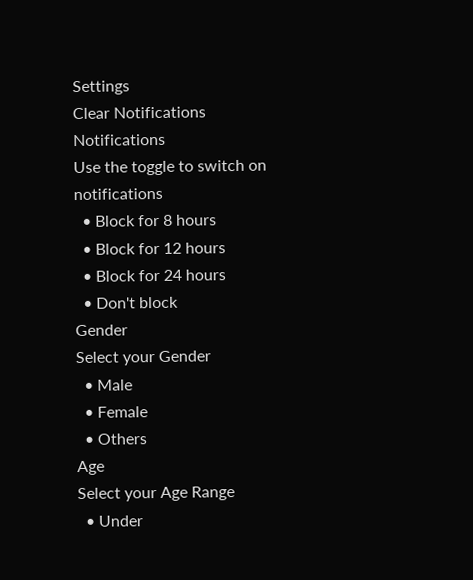Settings
Clear Notifications
Notifications
Use the toggle to switch on notifications
  • Block for 8 hours
  • Block for 12 hours
  • Block for 24 hours
  • Don't block
Gender
Select your Gender
  • Male
  • Female
  • Others
Age
Select your Age Range
  • Under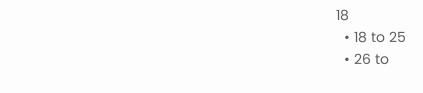18
  • 18 to 25
  • 26 to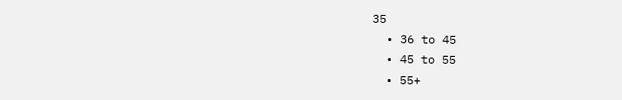35
  • 36 to 45
  • 45 to 55
  • 55+